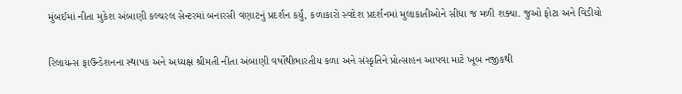મુંબઈમાં નીતા મુકેશ અંબાણી કલ્ચરલ સેન્ટરમાં બનારસી વણાટનું પ્રદર્શન કર્યું, કળાકારો સ્વદેશ પ્રદર્શનમાં મુલાકાતીઓને સીધા જ મળી શક્યા. જુઓ ફોટા અને વિડીયો

રિલાયન્સ ફાઉન્ડેશનના સ્થાપક અને અધ્યક્ષ શ્રીમતી નીતા અંબાણી વર્ષોથીભારતીય કળા અને સંસ્કૃતિને પ્રોત્સાહન આપવા માટે ખૂબ નજીકથી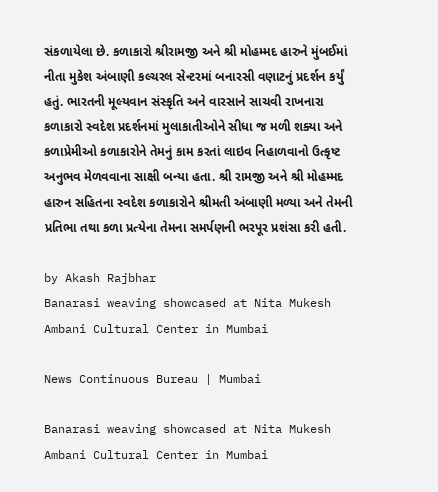સંકળાયેલા છે. કળાકારો શ્રીરામજી અને શ્રી મોહમ્મદ હારુને મુંબઈમાં નીતા મુકેશ અંબાણી કલ્ચરલ સેન્ટરમાં બનારસી વણાટનું પ્રદર્શન કર્યું હતું. ભારતની મૂલ્યવાન સંસ્કૃતિ અને વારસાને સાચવી રાખનારા કળાકારો સ્વદેશ પ્રદર્શનમાં મુલાકાતીઓને સીધા જ મળી શક્યા અને કળાપ્રેમીઓ કળાકારોને તેમનું કામ કરતાં લાઇવ નિહાળવાનો ઉત્કૃષ્ટ અનુભવ મેળવવાના સાક્ષી બન્યા હતા. શ્રી રામજી અને શ્રી મોહમ્મદ હારુન સહિતના સ્વદેશ કળાકારોને શ્રીમતી અંબાણી મળ્યા અને તેમની પ્રતિભા તથા કળા પ્રત્યેના તેમના સમર્પણની ભરપૂર પ્રશંસા કરી હતી.

by Akash Rajbhar
Banarasi weaving showcased at Nita Mukesh Ambani Cultural Center in Mumbai

News Continuous Bureau | Mumbai

Banarasi weaving showcased at Nita Mukesh Ambani Cultural Center in Mumbai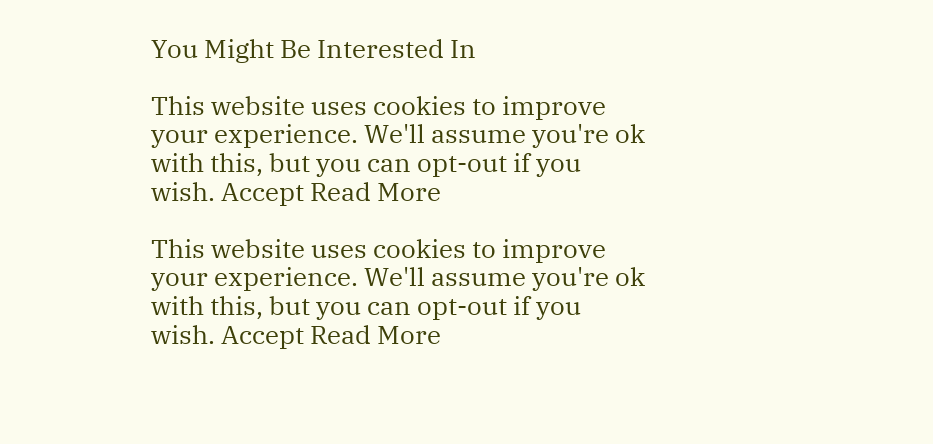You Might Be Interested In

This website uses cookies to improve your experience. We'll assume you're ok with this, but you can opt-out if you wish. Accept Read More

This website uses cookies to improve your experience. We'll assume you're ok with this, but you can opt-out if you wish. Accept Read More